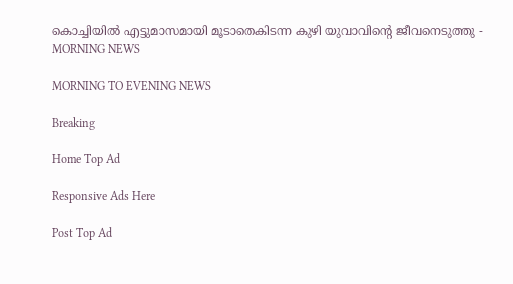കൊച്ചിയിൽ എട്ടുമാസമായി മൂടാതെകിടന്ന കുഴി യുവാവിന്റെ ജീവനെടുത്തു - MORNING NEWS

MORNING TO EVENING NEWS

Breaking

Home Top Ad

Responsive Ads Here

Post Top Ad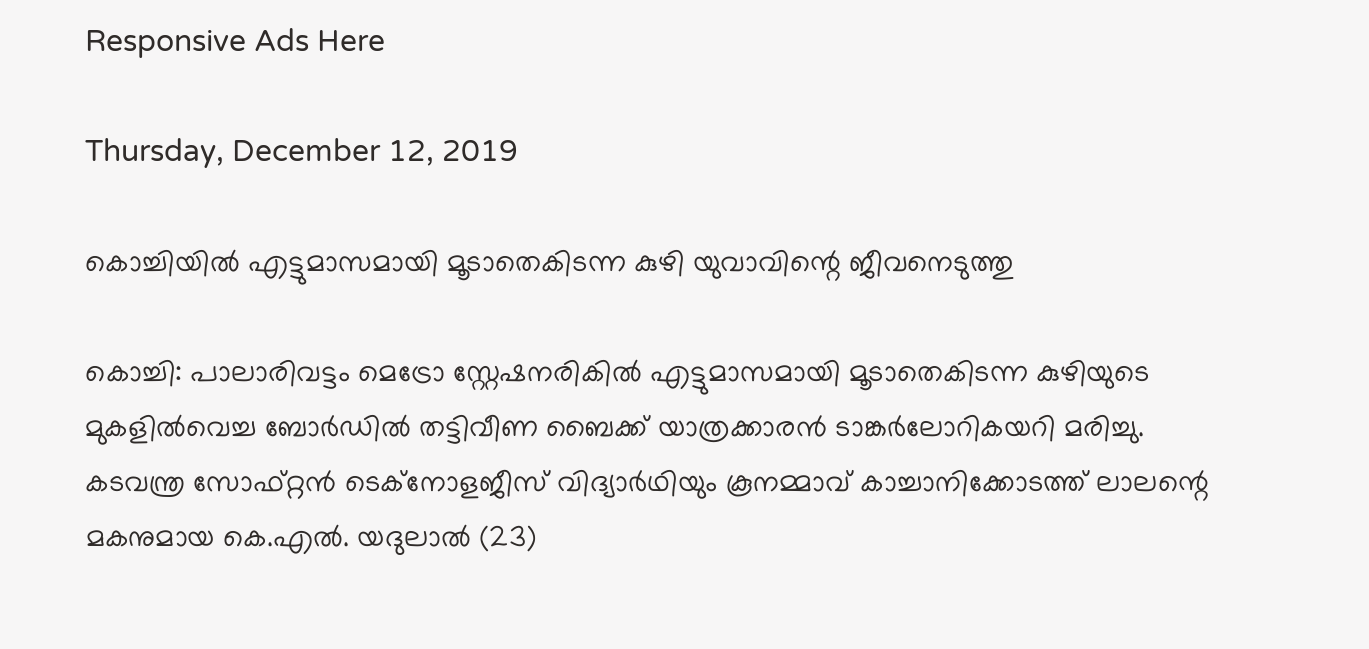Responsive Ads Here

Thursday, December 12, 2019

കൊച്ചിയിൽ എട്ടുമാസമായി മൂടാതെകിടന്ന കുഴി യുവാവിന്റെ ജീവനെടുത്തു

കൊച്ചി: പാലാരിവട്ടം മെട്രോ സ്റ്റേഷനരികിൽ എട്ടുമാസമായി മൂടാതെകിടന്ന കുഴിയുടെ മുകളിൽവെച്ച ബോർഡിൽ തട്ടിവീണ ബൈക്ക് യാത്രക്കാരൻ ടാങ്കർലോറികയറി മരിച്ചു. കടവന്ത്ര സോഫ്റ്റൻ ടെക്നോളജീസ് വിദ്യാർഥിയും കൂനമ്മാവ് കാച്ചാനിക്കോടത്ത് ലാലന്റെ മകനുമായ കെ.എൽ. യദുലാൽ (23)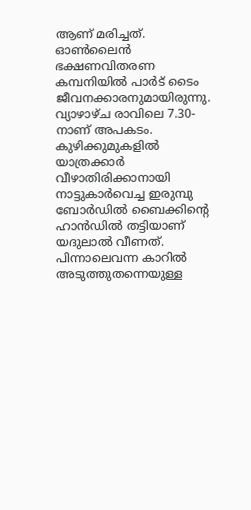ആണ് മരിച്ചത്. ഓൺലൈൻ ഭക്ഷണവിതരണ കമ്പനിയിൽ പാർട് ടൈം ജീവനക്കാരനുമായിരുന്നു. വ്യാഴാഴ്ച രാവിലെ 7.30-നാണ് അപകടം. കുഴിക്കുമുകളിൽ യാത്രക്കാർ വീഴാതിരിക്കാനായി നാട്ടുകാർവെച്ച ഇരുമ്പു ബോർഡിൽ ബൈക്കിന്റെ ഹാൻഡിൽ തട്ടിയാണ് യദുലാൽ വീണത്. പിന്നാലെവന്ന കാറിൽ അടുത്തുതന്നെയുള്ള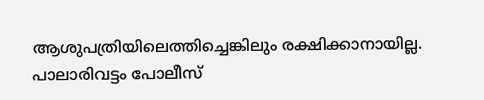ആശുപത്രിയിലെത്തിച്ചെങ്കിലും രക്ഷിക്കാനായില്ല. പാലാരിവട്ടം പോലീസ്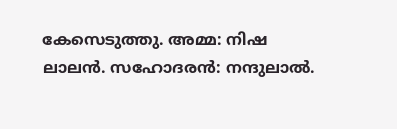കേസെടുത്തു. അമ്മ: നിഷ ലാലൻ. സഹോദരൻ: നന്ദുലാൽ.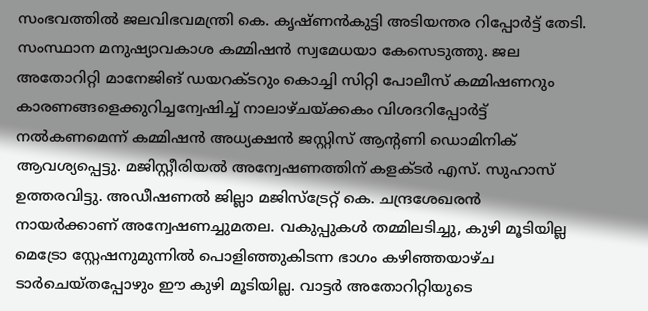സംഭവത്തിൽ ജലവിഭവമന്ത്രി കെ. കൃഷ്ണൻകുട്ടി അടിയന്തര റിപ്പോർട്ട് തേടി. സംസ്ഥാന മനുഷ്യാവകാശ കമ്മിഷൻ സ്വമേധയാ കേസെടുത്തു. ജല അതോറിറ്റി മാനേജിങ് ഡയറക്ടറും കൊച്ചി സിറ്റി പോലീസ് കമ്മിഷണറും കാരണങ്ങളെക്കുറിച്ചന്വേഷിച്ച് നാലാഴ്ചയ്ക്കകം വിശദറിപ്പോർട്ട് നൽകണമെന്ന് കമ്മിഷൻ അധ്യക്ഷൻ ജസ്റ്റിസ് ആന്റണി ഡൊമിനിക് ആവശ്യപ്പെട്ടു. മജിസ്റ്റീരിയൽ അന്വേഷണത്തിന് കളക്ടർ എസ്. സുഹാസ് ഉത്തരവിട്ടു. അഡീഷണൽ ജില്ലാ മജിസ്ട്രേറ്റ് കെ. ചന്ദ്രശേഖരൻ നായർക്കാണ് അന്വേഷണച്ചുമതല. വകുപ്പുകൾ തമ്മിലടിച്ചു, കുഴി മൂടിയില്ല മെട്രോ സ്റ്റേഷനുമുന്നിൽ പൊളിഞ്ഞുകിടന്ന ഭാഗം കഴിഞ്ഞയാഴ്ച ടാർചെയ്തപ്പോഴും ഈ കുഴി മൂടിയില്ല. വാട്ടർ അതോറിറ്റിയുടെ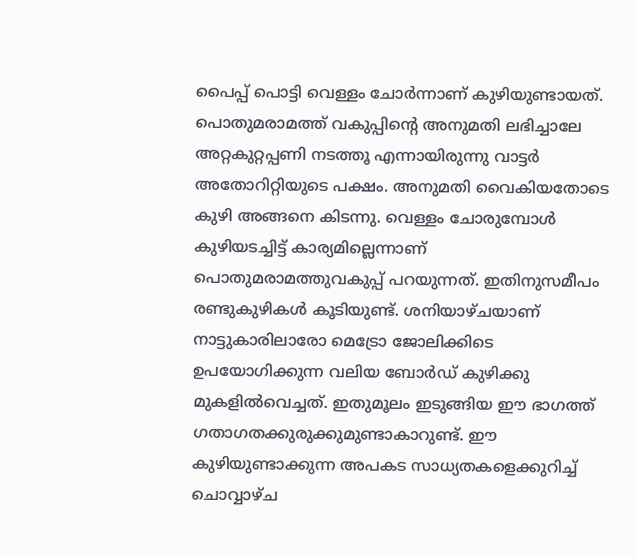പൈപ്പ് പൊട്ടി വെള്ളം ചോർന്നാണ് കുഴിയുണ്ടായത്. പൊതുമരാമത്ത് വകുപ്പിന്റെ അനുമതി ലഭിച്ചാലേ അറ്റകുറ്റപ്പണി നടത്തൂ എന്നായിരുന്നു വാട്ടർ അതോറിറ്റിയുടെ പക്ഷം. അനുമതി വൈകിയതോടെ കുഴി അങ്ങനെ കിടന്നു. വെള്ളം ചോരുമ്പോൾ കുഴിയടച്ചിട്ട് കാര്യമില്ലെന്നാണ് പൊതുമരാമത്തുവകുപ്പ് പറയുന്നത്. ഇതിനുസമീപം രണ്ടുകുഴികൾ കൂടിയുണ്ട്. ശനിയാഴ്ചയാണ് നാട്ടുകാരിലാരോ മെട്രോ ജോലിക്കിടെ ഉപയോഗിക്കുന്ന വലിയ ബോർഡ് കുഴിക്കു മുകളിൽവെച്ചത്. ഇതുമൂലം ഇടുങ്ങിയ ഈ ഭാഗത്ത് ഗതാഗതക്കുരുക്കുമുണ്ടാകാറുണ്ട്. ഈ കുഴിയുണ്ടാക്കുന്ന അപകട സാധ്യതകളെക്കുറിച്ച് ചൊവ്വാഴ്ച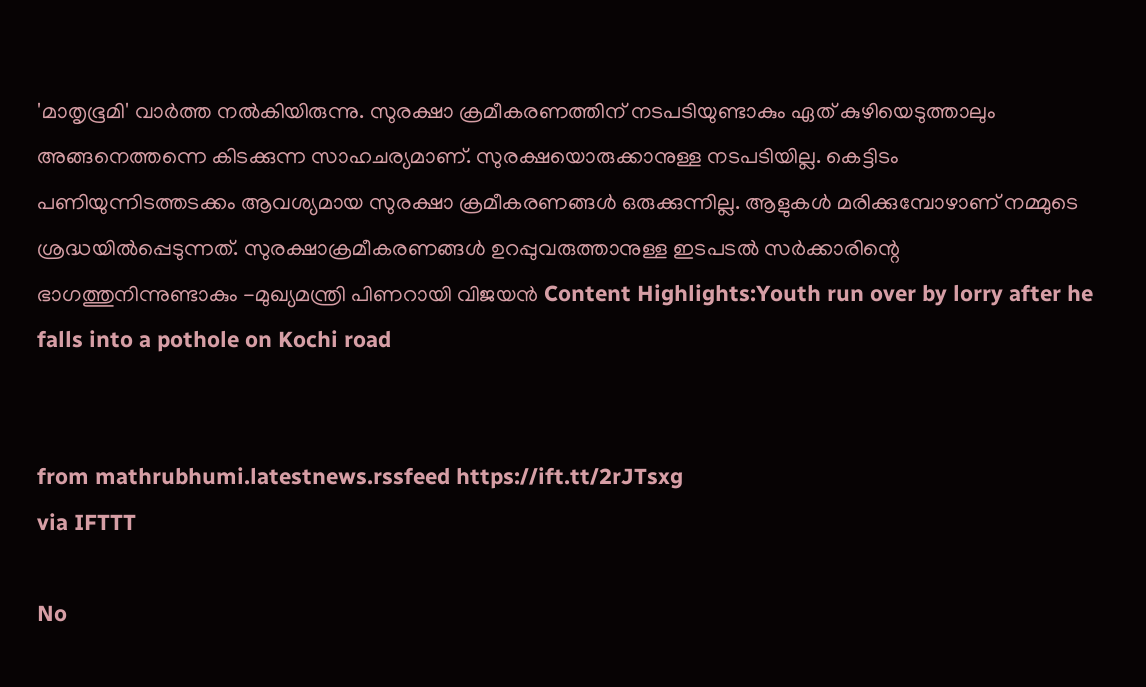'മാതൃഭൂമി' വാർത്ത നൽകിയിരുന്നു. സുരക്ഷാ ക്രമീകരണത്തിന് നടപടിയുണ്ടാകും ഏത് കുഴിയെടുത്താലും അങ്ങനെത്തന്നെ കിടക്കുന്ന സാഹചര്യമാണ്. സുരക്ഷയൊരുക്കാനുള്ള നടപടിയില്ല. കെട്ടിടം പണിയുന്നിടത്തടക്കം ആവശ്യമായ സുരക്ഷാ ക്രമീകരണങ്ങൾ ഒരുക്കുന്നില്ല. ആളുകൾ മരിക്കുമ്പോഴാണ് നമ്മുടെ ശ്രദ്ധയിൽപ്പെടുന്നത്. സുരക്ഷാക്രമീകരണങ്ങൾ ഉറപ്പുവരുത്താനുള്ള ഇടപടൽ സർക്കാരിന്റെ ഭാഗത്തുനിന്നുണ്ടാകും -മുഖ്യമന്ത്രി പിണറായി വിജയൻ Content Highlights:Youth run over by lorry after he falls into a pothole on Kochi road


from mathrubhumi.latestnews.rssfeed https://ift.tt/2rJTsxg
via IFTTT

No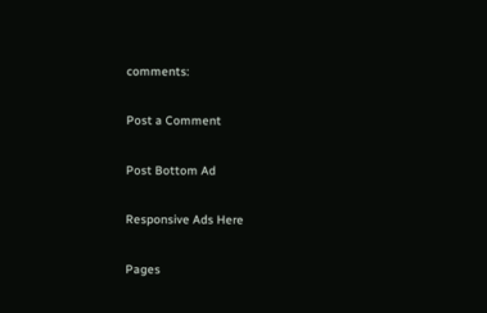comments:

Post a Comment

Post Bottom Ad

Responsive Ads Here

Pages